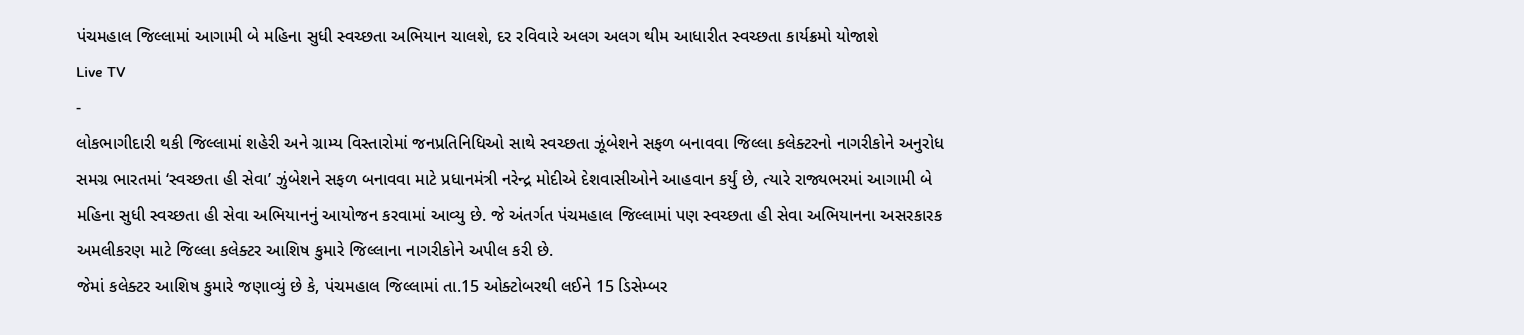પંચમહાલ જિલ્લામાં આગામી બે મહિના સુધી સ્વચ્છતા અભિયાન ચાલશે, દર રવિવારે અલગ અલગ થીમ આધારીત સ્વચ્છતા કાર્યક્રમો યોજાશે
Live TV
-
લોકભાગીદારી થકી જિલ્લામાં શહેરી અને ગ્રામ્ય વિસ્તારોમાં જનપ્રતિનિધિઓ સાથે સ્વચ્છતા ઝૂંબેશને સફળ બનાવવા જિલ્લા કલેક્ટરનો નાગરીકોને અનુરોધ
સમગ્ર ભારતમાં ‘સ્વચ્છતા હી સેવા’ ઝુંબેશને સફળ બનાવવા માટે પ્રધાનમંત્રી નરેન્દ્ર મોદીએ દેશવાસીઓને આહવાન કર્યું છે, ત્યારે રાજ્યભરમાં આગામી બે મહિના સુધી સ્વચ્છતા હી સેવા અભિયાનનું આયોજન કરવામાં આવ્યુ છે. જે અંતર્ગત પંચમહાલ જિલ્લામાં પણ સ્વચ્છતા હી સેવા અભિયાનના અસરકારક અમલીકરણ માટે જિલ્લા કલેક્ટર આશિષ કુમારે જિલ્લાના નાગરીકોને અપીલ કરી છે.
જેમાં કલેક્ટર આશિષ કુમારે જણાવ્યું છે કે, પંચમહાલ જિલ્લામાં તા.15 ઓક્ટોબરથી લઈને 15 ડિસેમ્બર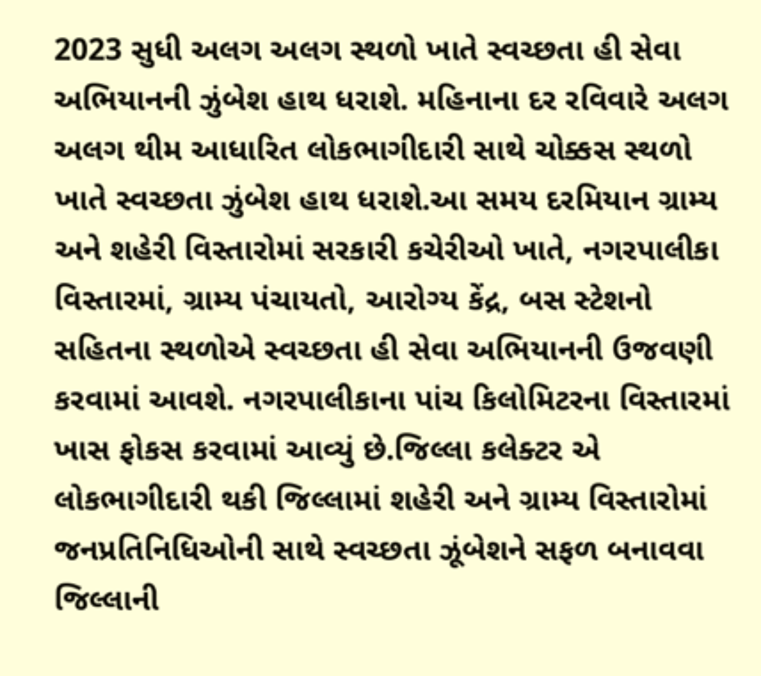2023 સુધી અલગ અલગ સ્થળો ખાતે સ્વચ્છતા હી સેવા અભિયાનની ઝુંબેશ હાથ ધરાશે. મહિનાના દર રવિવારે અલગ અલગ થીમ આધારિત લોકભાગીદારી સાથે ચોક્કસ સ્થળો ખાતે સ્વચ્છતા ઝુંબેશ હાથ ધરાશે.આ સમય દરમિયાન ગ્રામ્ય અને શહેરી વિસ્તારોમાં સરકારી કચેરીઓ ખાતે, નગરપાલીકા વિસ્તારમાં, ગ્રામ્ય પંચાયતો, આરોગ્ય કેંદ્ર, બસ સ્ટેશનો સહિતના સ્થળોએ સ્વચ્છતા હી સેવા અભિયાનની ઉજવણી કરવામાં આવશે. નગરપાલીકાના પાંચ કિલોમિટરના વિસ્તારમાં ખાસ ફોકસ કરવામાં આવ્યું છે.જિલ્લા કલેક્ટર એ લોકભાગીદારી થકી જિલ્લામાં શહેરી અને ગ્રામ્ય વિસ્તારોમાં જનપ્રતિનિધિઓની સાથે સ્વચ્છતા ઝૂંબેશને સફળ બનાવવા જિલ્લાની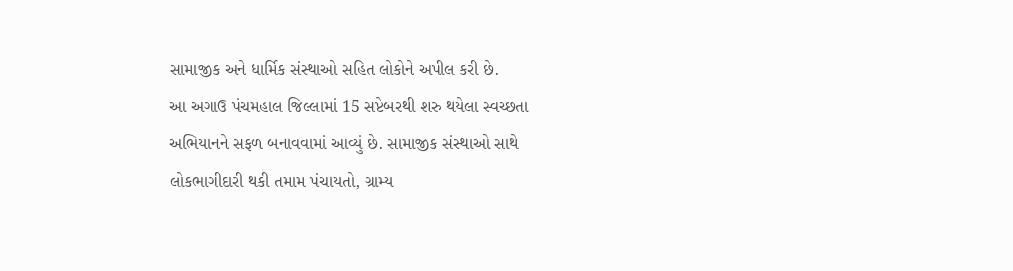સામાજીક અને ધાર્મિક સંસ્થાઓ સહિત લોકોને અપીલ કરી છે.
આ અગાઉ પંચમહાલ જિલ્લામાં 15 સપ્ટેબરથી શરુ થયેલા સ્વચ્છતા અભિયાનને સફળ બનાવવામાં આવ્યું છે. સામાજીક સંસ્થાઓ સાથે લોકભાગીદારી થકી તમામ પંચાયતો, ગ્રામ્ય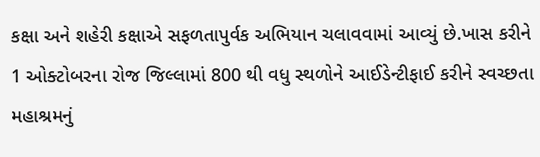કક્ષા અને શહેરી કક્ષાએ સફળતાપુર્વક અભિયાન ચલાવવામાં આવ્યું છે.ખાસ કરીને 1 ઓક્ટોબરના રોજ જિલ્લામાં 800 થી વધુ સ્થળોને આઈડેન્ટીફાઈ કરીને સ્વચ્છતા મહાશ્રમનું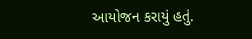આયોજન કરાયું હતું.